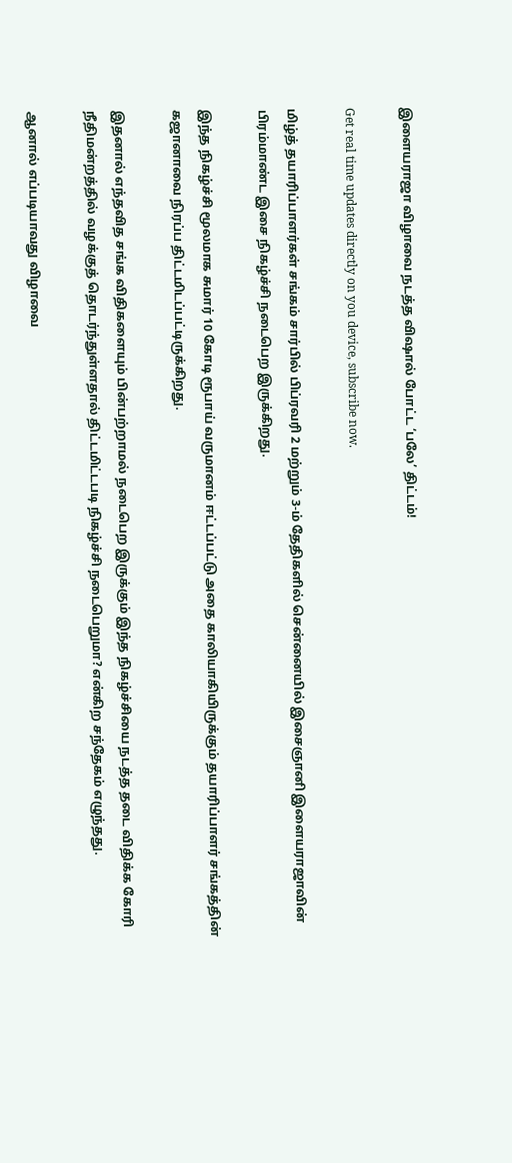இளையராஜா விழாவை நடத்த விஷால் போட்ட ‘பலே’ திட்டம்!

Get real time updates directly on you device, subscribe now.

மிழ்த் தயாரிப்பாளர்கள் சங்கம் சார்பில் பிப்ரவரி 2 மற்றும் 3-ம் தேதிகளில் சென்னையில் இசைஞானி இளையராஜாவின் பிரம்மாண்ட இசை நிகழ்ச்சி நடைபெற இருக்கிறது.

இந்த நிகழ்ச்சி மூலமாக சுமார் 10 கோடி ரூபாய் வருமானம் ஈட்டப்பட்டு அதை காலியாகியிருக்கும் தயாரிப்பாளர் சங்கத்தின் கஜானாவை நிரப்ப திட்டமிடப்பட்டிருக்கிறது.

இதனால் எந்தவித சங்க விதிகளையும் பின்பற்றாமல் நடைபெற இருக்கும் இந்த நிகழ்ச்சியை நடத்த தடை விதிக்க கோரி நீதிமன்றத்தில் வழக்குத் தொடர்ந்துள்ளதால் திட்டமிட்டபடி நிகழ்ச்சி நடைபெறுமா? என்கிற சந்தேகம் எழுந்தது.

ஆனால் எப்படியாவது விழாவை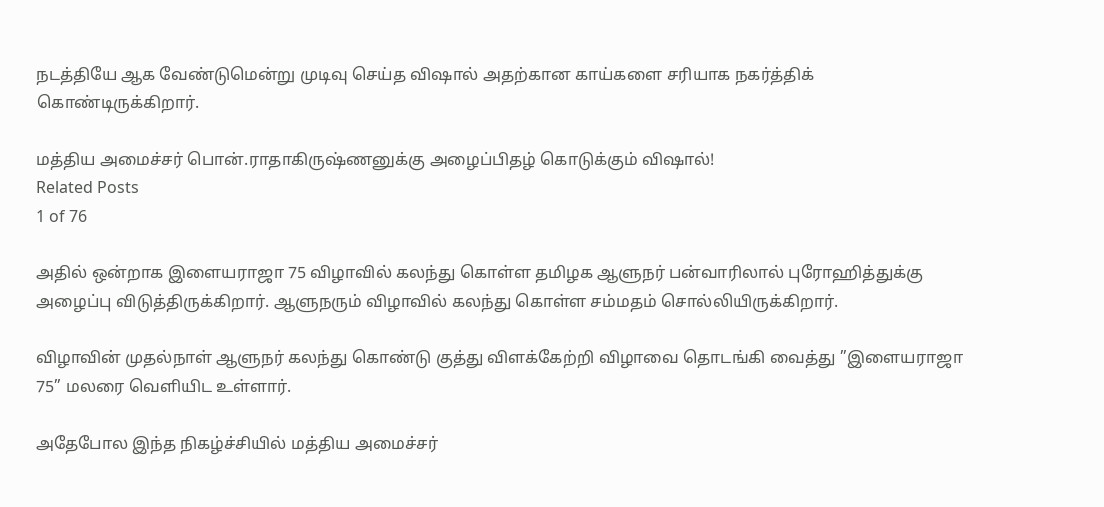நடத்தியே ஆக வேண்டுமென்று முடிவு செய்த விஷால் அதற்கான காய்களை சரியாக நகர்த்திக் கொண்டிருக்கிறார்.

மத்திய அமைச்சர் பொன்.ராதாகிருஷ்ணனுக்கு அழைப்பிதழ் கொடுக்கும் விஷால்!
Related Posts
1 of 76

அதில் ஒன்றாக இளையராஜா 75 விழாவில் கலந்து கொள்ள தமிழக ஆளுநர் பன்வாரிலால் புரோஹித்துக்கு அழைப்பு விடுத்திருக்கிறார். ஆளுநரும் விழாவில் கலந்து கொள்ள சம்மதம் சொல்லியிருக்கிறார்.

விழாவின் முதல்நாள் ஆளுநர் கலந்து கொண்டு குத்து விளக்கேற்றி விழாவை தொடங்கி வைத்து ”இளையராஜா 75” மலரை வெளியிட உள்ளார்.

அதேபோல இந்த நிகழ்ச்சியில் மத்திய அமைச்சர்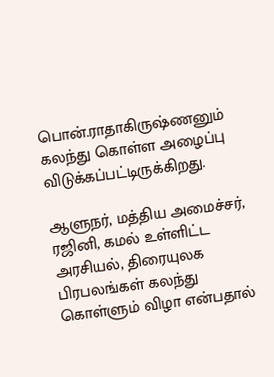பொன்.ராதாகிருஷ்ணனும் கலந்து கொள்ள அழைப்பு விடுக்கப்பட்டிருக்கிறது.

ஆளுநர், மத்திய அமைச்சர், ரஜினி, கமல் உள்ளிட்ட அரசியல், திரையுலக பிரபலங்கள் கலந்து கொள்ளும் விழா என்பதால்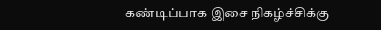கண்டிப்பாக இசை நிகழ்ச்சிக்கு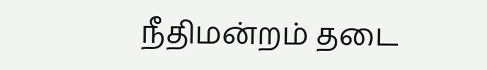நீதிமன்றம் தடை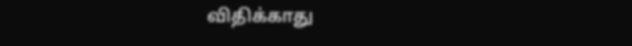விதிக்காது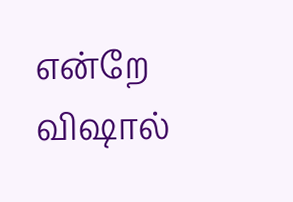என்றே விஷால்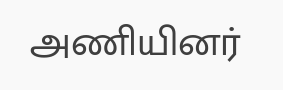அணியினர்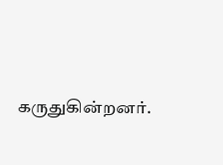கருதுகின்றனர்.